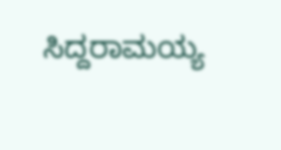ಸಿದ್ದರಾಮಯ್ಯ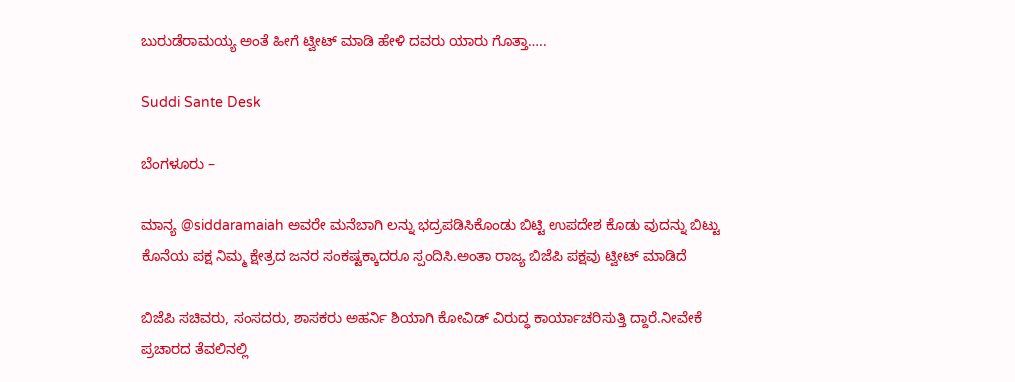ಬುರುಡೆರಾಮಯ್ಯ ಅಂತೆ ಹೀಗೆ ಟ್ವೀಟ್ ಮಾಡಿ ಹೇಳಿ ದವರು ಯಾರು ಗೊತ್ತಾ…..

Suddi Sante Desk

ಬೆಂಗಳೂರು –

ಮಾನ್ಯ @siddaramaiah ಅವರೇ ಮನೆಬಾಗಿ ಲನ್ನು ಭದ್ರಪಡಿಸಿಕೊಂಡು ಬಿಟ್ಟಿ ಉಪದೇಶ ಕೊಡು ವುದನ್ನು ಬಿಟ್ಟು ಕೊನೆಯ ಪಕ್ಷ ನಿಮ್ಮ ಕ್ಷೇತ್ರದ ಜನರ ಸಂಕಷ್ಟಕ್ಕಾದರೂ ಸ್ಪಂದಿಸಿ.ಅಂತಾ ರಾಜ್ಯ ಬಿಜೆಪಿ ಪಕ್ಷವು ಟ್ವೀಟ್ ಮಾಡಿದೆ

ಬಿಜೆಪಿ ಸಚಿವರು, ಸಂಸದರು, ಶಾಸಕರು‌ ಅಹರ್ನಿ ಶಿಯಾಗಿ ಕೋವಿಡ್ ವಿರುದ್ಧ ಕಾರ್ಯಾಚರಿಸುತ್ತಿ ದ್ದಾರೆ.ನೀವೇಕೆ ಪ್ರಚಾರದ ತೆವಲಿನಲ್ಲಿ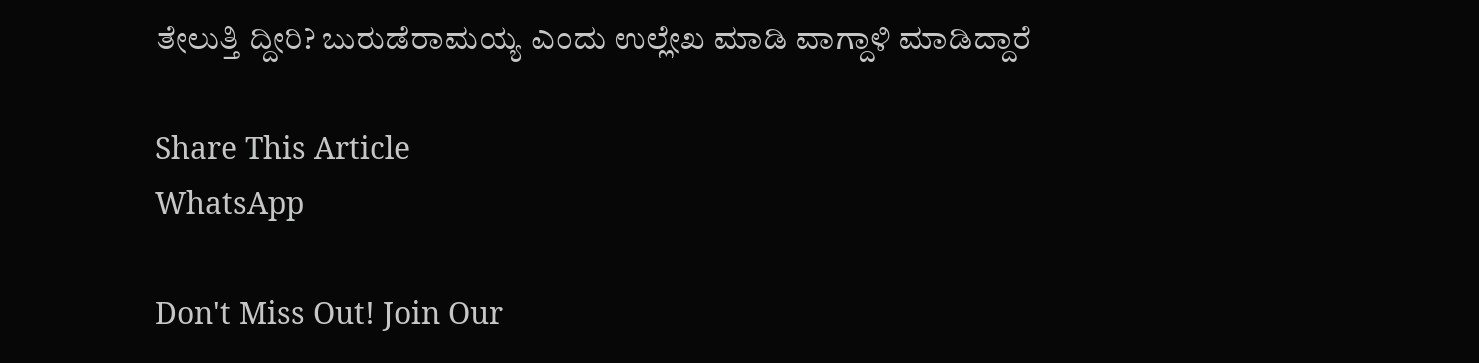ತೇಲುತ್ತಿ ದ್ದೀರಿ? ಬುರುಡೆರಾಮಯ್ಯ ಎಂದು ಉಲ್ಲೇಖ ಮಾಡಿ ವಾಗ್ದಾಳಿ ಮಾಡಿದ್ದಾರೆ

Share This Article
WhatsApp

Don't Miss Out! Join Our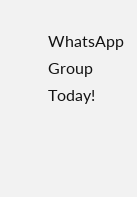WhatsApp Group Today!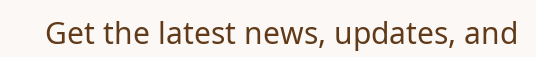Get the latest news, updates, and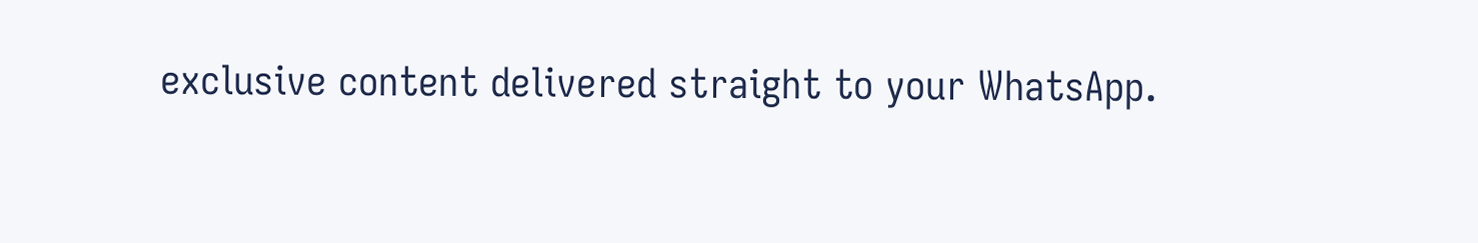exclusive content delivered straight to your WhatsApp.